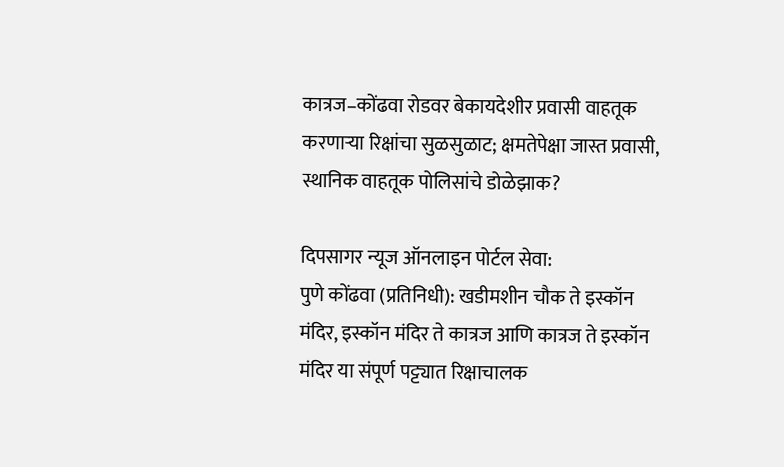कात्रज–कोंढवा रोडवर बेकायदेशीर प्रवासी वाहतूक करणाऱ्या रिक्षांचा सुळसुळाट; क्षमतेपेक्षा जास्त प्रवासी, स्थानिक वाहतूक पोलिसांचे डोळेझाक?

दिपसागर न्यूज ऑनलाइन पोर्टल सेवा:
पुणे कोंढवा (प्रतिनिधी): खडीमशीन चौक ते इस्कॉन मंदिर, इस्कॉन मंदिर ते कात्रज आणि कात्रज ते इस्कॉन मंदिर या संपूर्ण पट्ट्यात रिक्षाचालक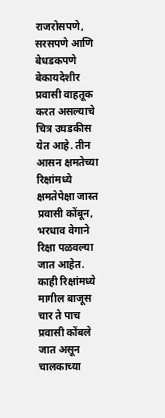राजरोसपणे, सरसपणे आणि बेधडकपणे बेकायदेशीर प्रवासी वाहतूक करत असल्याचे चित्र उघडकीस येत आहे. तीन आसन क्षमतेच्या रिक्षांमध्ये क्षमतेपेक्षा जास्त प्रवासी कोंबून, भरधाव वेगाने रिक्षा पळवल्या जात आहेत. काही रिक्षांमध्ये मागील बाजूस चार ते पाच प्रवासी कोंबले जात असून चालकाच्या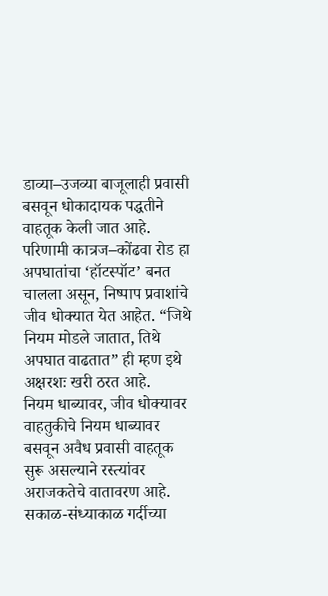डाव्या–उजव्या बाजूलाही प्रवासी बसवून धोकादायक पद्धतीने वाहतूक केली जात आहे. परिणामी कात्रज–कोंढवा रोड हा अपघातांचा ‘हॉटस्पॉट’ बनत चालला असून, निष्पाप प्रवाशांचे जीव धोक्यात येत आहेत. “जिथे नियम मोडले जातात, तिथे अपघात वाढतात” ही म्हण इथे अक्षरशः खरी ठरत आहे.
नियम धाब्यावर, जीव धोक्यावर
वाहतुकीचे नियम धाब्यावर बसवून अवैध प्रवासी वाहतूक सुरू असल्याने रस्त्यांवर अराजकतेचे वातावरण आहे. सकाळ-संध्याकाळ गर्दीच्या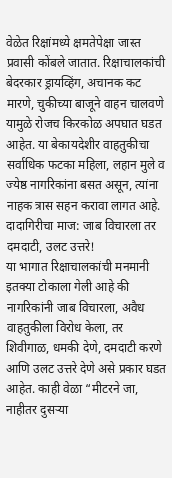वेळेत रिक्षांमध्ये क्षमतेपेक्षा जास्त प्रवासी कोंबले जातात. रिक्षाचालकांची बेदरकार ड्रायव्हिंग, अचानक कट मारणे, चुकीच्या बाजूने वाहन चालवणे यामुळे रोजच किरकोळ अपघात घडत आहेत. या बेकायदेशीर वाहतुकीचा सर्वाधिक फटका महिला, लहान मुले व ज्येष्ठ नागरिकांना बसत असून, त्यांना नाहक त्रास सहन करावा लागत आहे.
दादागिरीचा माज: जाब विचारला तर दमदाटी, उलट उत्तरे!
या भागात रिक्षाचालकांची मनमानी इतक्या टोकाला गेली आहे की नागरिकांनी जाब विचारला, अवैध वाहतुकीला विरोध केला, तर शिवीगाळ, धमकी देणे, दमदाटी करणे आणि उलट उत्तरे देणे असे प्रकार घडत आहेत. काही वेळा “मीटरने जा, नाहीतर दुसऱ्या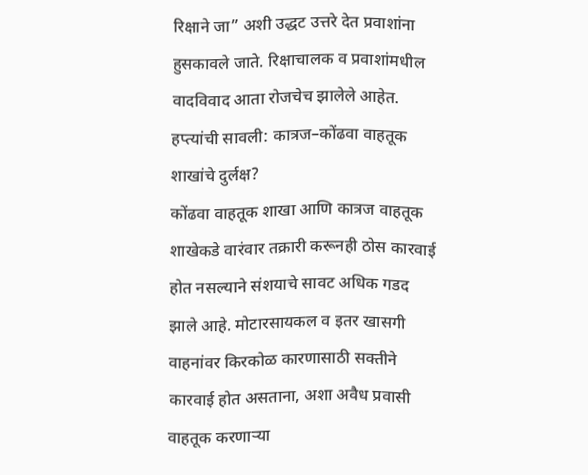रिक्षाने जा” अशी उद्धट उत्तरे देत प्रवाशांना हुसकावले जाते. रिक्षाचालक व प्रवाशांमधील वादविवाद आता रोजचेच झालेले आहेत.
हप्त्यांची सावली: कात्रज–कोंढवा वाहतूक शाखांचे दुर्लक्ष?
कोंढवा वाहतूक शाखा आणि कात्रज वाहतूक शाखेकडे वारंवार तक्रारी करूनही ठोस कारवाई होत नसल्याने संशयाचे सावट अधिक गडद झाले आहे. मोटारसायकल व इतर खासगी वाहनांवर किरकोळ कारणासाठी सक्तीने कारवाई होत असताना, अशा अवैध प्रवासी वाहतूक करणाऱ्या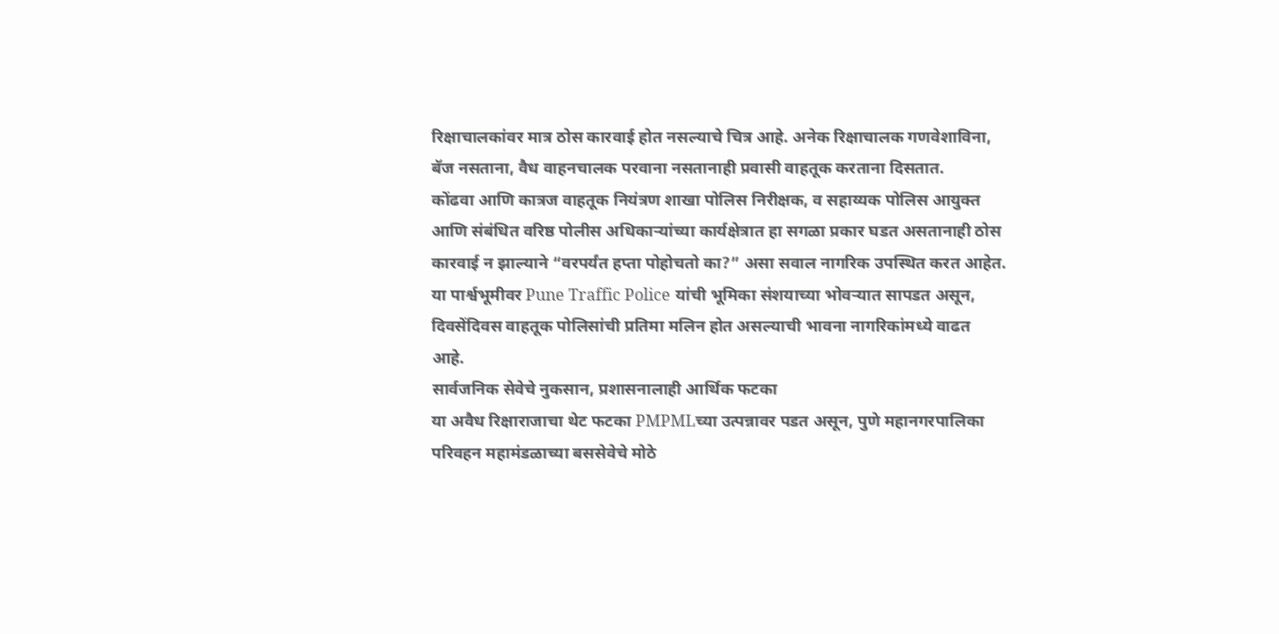रिक्षाचालकांवर मात्र ठोस कारवाई होत नसल्याचे चित्र आहे. अनेक रिक्षाचालक गणवेशाविना, बॅज नसताना, वैध वाहनचालक परवाना नसतानाही प्रवासी वाहतूक करताना दिसतात.
कोंढवा आणि कात्रज वाहतूक नियंत्रण शाखा पोलिस निरीक्षक, व सहाय्यक पोलिस आयुक्त आणि संबंधित वरिष्ठ पोलीस अधिकाऱ्यांच्या कार्यक्षेत्रात हा सगळा प्रकार घडत असतानाही ठोस कारवाई न झाल्याने “वरपर्यंत हप्ता पोहोचतो का?” असा सवाल नागरिक उपस्थित करत आहेत.
या पार्श्वभूमीवर Pune Traffic Police यांची भूमिका संशयाच्या भोवऱ्यात सापडत असून, दिवसेंदिवस वाहतूक पोलिसांची प्रतिमा मलिन होत असल्याची भावना नागरिकांमध्ये वाढत आहे.
सार्वजनिक सेवेचे नुकसान, प्रशासनालाही आर्थिक फटका
या अवैध रिक्षाराजाचा थेट फटका PMPMLच्या उत्पन्नावर पडत असून, पुणे महानगरपालिका परिवहन महामंडळाच्या बससेवेचे मोठे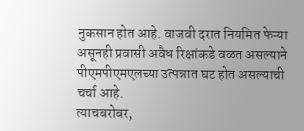नुकसान होत आहे. वाजवी दरात नियमित फेऱ्या असूनही प्रवासी अवैध रिक्षांकडे वळत असल्याने पीएमपीएमएलच्या उत्पन्नात घट होत असल्याची चर्चा आहे.
त्याचबरोबर,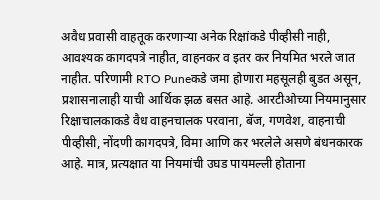अवैध प्रवासी वाहतूक करणाऱ्या अनेक रिक्षांकडे पीव्हीसी नाही, आवश्यक कागदपत्रे नाहीत, वाहनकर व इतर कर नियमित भरले जात नाहीत. परिणामी RTO Puneकडे जमा होणारा महसूलही बुडत असून, प्रशासनालाही याची आर्थिक झळ बसत आहे. आरटीओच्या नियमानुसार रिक्षाचालकाकडे वैध वाहनचालक परवाना, बॅज, गणवेश, वाहनाची पीव्हीसी, नोंदणी कागदपत्रे, विमा आणि कर भरलेले असणे बंधनकारक आहे. मात्र, प्रत्यक्षात या नियमांची उघड पायमल्ली होताना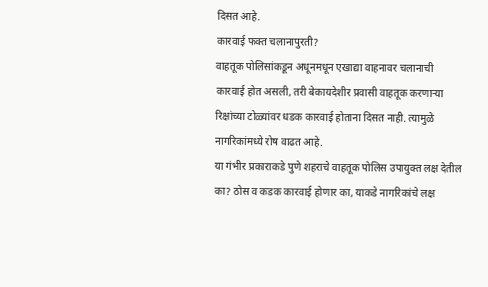दिसत आहे.
कारवाई फक्त चलानापुरती?
वाहतूक पोलिसांकडून अधूनमधून एखाद्या वाहनावर चलानाची कारवाई होत असली, तरी बेकायदेशीर प्रवासी वाहतूक करणाऱ्या रिक्षांच्या टोळ्यांवर धडक कारवाई होताना दिसत नाही. त्यामुळे नागरिकांमध्ये रोष वाढत आहे.
या गंभीर प्रकाराकडे पुणे शहराचे वाहतूक पोलिस उपायुक्त लक्ष देतील का? ठोस व कडक कारवाई होणार का, याकडे नागरिकांचे लक्ष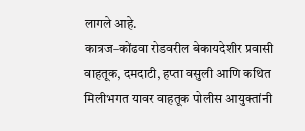लागले आहे.
कात्रज–कोंढवा रोडवरील बेकायदेशीर प्रवासी वाहतूक, दमदाटी, हप्ता वसुली आणि कथित मिलीभगत यावर वाहतूक पोलीस आयुक्तांनी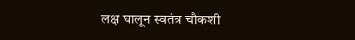लक्ष घालून स्वतंत्र चौकशी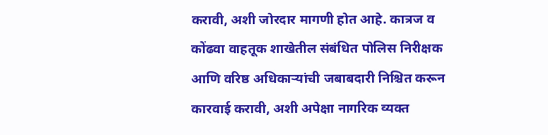करावी, अशी जोरदार मागणी होत आहे. कात्रज व कोंढवा वाहतूक शाखेतील संबंधित पोलिस निरीक्षक आणि वरिष्ठ अधिकाऱ्यांची जबाबदारी निश्चित करून कारवाई करावी, अशी अपेक्षा नागरिक व्यक्त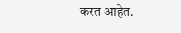करत आहेत.